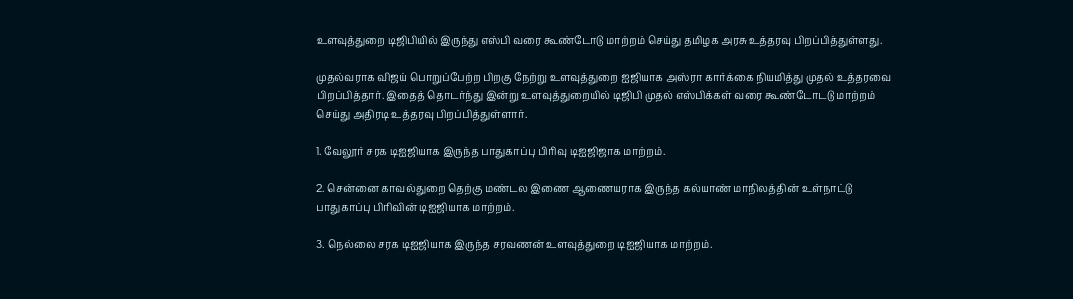உளவுத்துறை டிஜிபியில் இருந்து எஸ்பி வரை கூண்டோடு மாற்றம் செய்து தமிழக அரசு உத்தரவு பிறப்பித்துள்ளது.

முதல்வராக விஜய் பொறுப்பேற்ற பிறகு நேற்று உளவுத்துறை ஐஜியாக அஸ்ரா கார்க்கை நியமித்து முதல் உத்தரவை பிறப்பித்தார். இதைத் தொடர்ந்து இன்று உளவுத்துறையில் டிஜிபி முதல் எஸ்பிக்கள் வரை கூண்டோடடு மாற்றம் செய்து அதிரடி உத்தரவு பிறப்பித்துள்ளார்.

1. வேலூர் சரக டிஐஜியாக இருந்த பாதுகாப்பு பிரிவு டிஐஜிஜாக மாற்றம்.

2. சென்னை காவல்துறை தெற்கு மண்டல இணை ஆணையராக இருந்த கல்யாண் மாநிலத்தின் உள்நாட்டு பாதுகாப்பு பிரிவின் டிஐஜியாக மாற்றம்.

3. நெல்லை சரக டிஐஜியாக இருந்த சரவணன் உளவுத்துறை டிஐஜியாக மாற்றம்.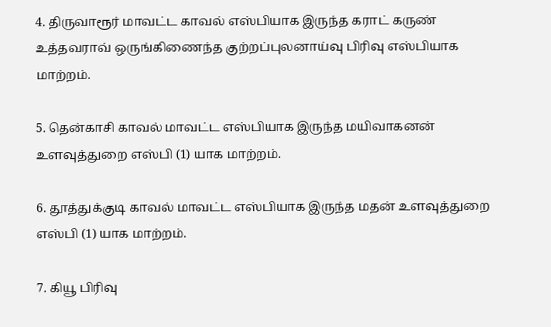4. திருவாரூர் மாவட்ட காவல் எஸ்பியாக இருந்த கராட் கருண் உத்தவராவ் ஒருங்கிணைந்த குற்றப்புலனாய்வு பிரிவு எஸ்பியாக மாற்றம்.

5. தென்காசி காவல் மாவட்ட எஸ்பியாக இருந்த மயிவாகனன் உளவுத்துறை எஸ்பி (1) யாக மாற்றம்.

6. தூத்துக்குடி காவல் மாவட்ட எஸ்பியாக இருந்த மதன் உளவுத்துறை எஸ்பி (1) யாக மாற்றம்.

7. கியூ பிரிவு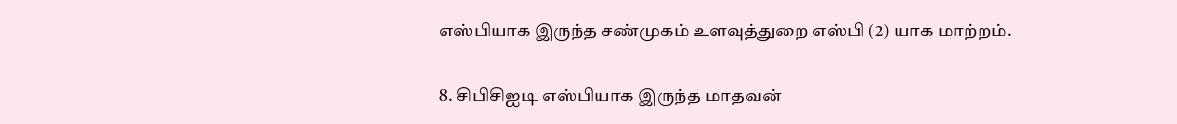எஸ்பியாக இருந்த சண்முகம் உளவுத்துறை எஸ்பி (2) யாக மாற்றம்.

8. சிபிசிஐடி எஸ்பியாக இருந்த மாதவன்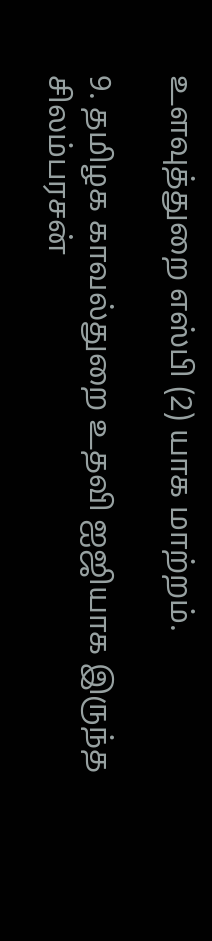உளவுத்துறை எஸ்பி (2) யாக மாற்றம்.

9. தமிழக காவல்துறை உதவி ஐஜியாக இருந்த சிலம்பரசன்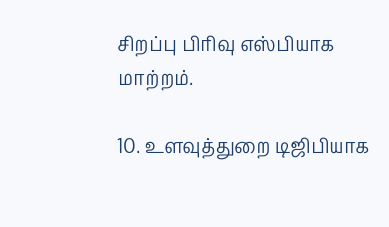சிறப்பு பிரிவு எஸ்பியாக மாற்றம்.

10. உளவுத்துறை டிஜிபியாக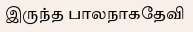இருந்த பாலநாகதேவி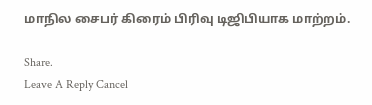மாநில சைபர் கிரைம் பிரிவு டிஜிபியாக மாற்றம்.

Share.
Leave A Reply Cancel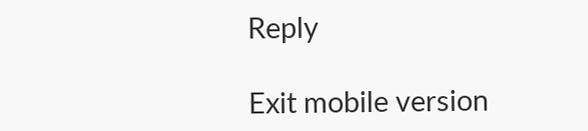Reply

Exit mobile version